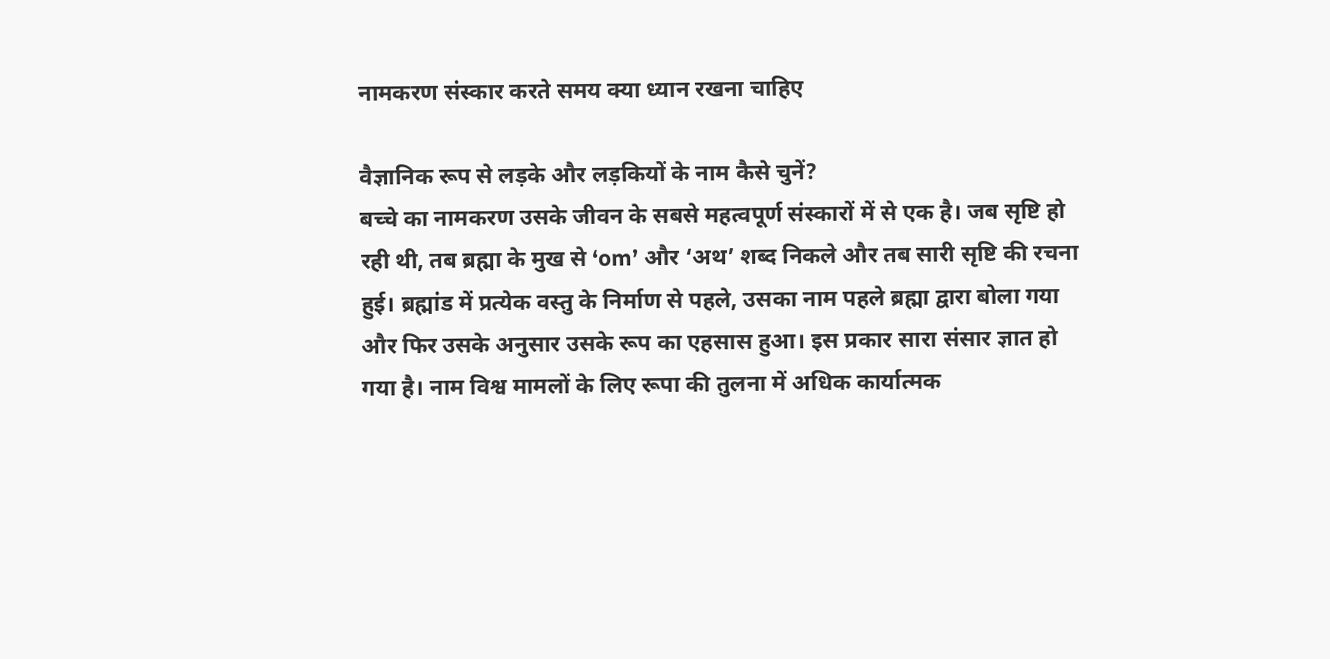नामकरण संस्कार करते समय क्या ध्यान रखना चाहिए

वैज्ञानिक रूप से लड़के और लड़कियों के नाम कैसे चुनें?
बच्चे का नामकरण उसके जीवन के सबसे महत्वपूर्ण संस्कारों में से एक है। जब सृष्टि हो रही थी, तब ब्रह्मा के मुख से ‘om’ और ‘अथ’ शब्द निकले और तब सारी सृष्टि की रचना हुई। ब्रह्मांड में प्रत्येक वस्तु के निर्माण से पहले, उसका नाम पहले ब्रह्मा द्वारा बोला गया और फिर उसके अनुसार उसके रूप का एहसास हुआ। इस प्रकार सारा संसार ज्ञात हो गया है। नाम विश्व मामलों के लिए रूपा की तुलना में अधिक कार्यात्मक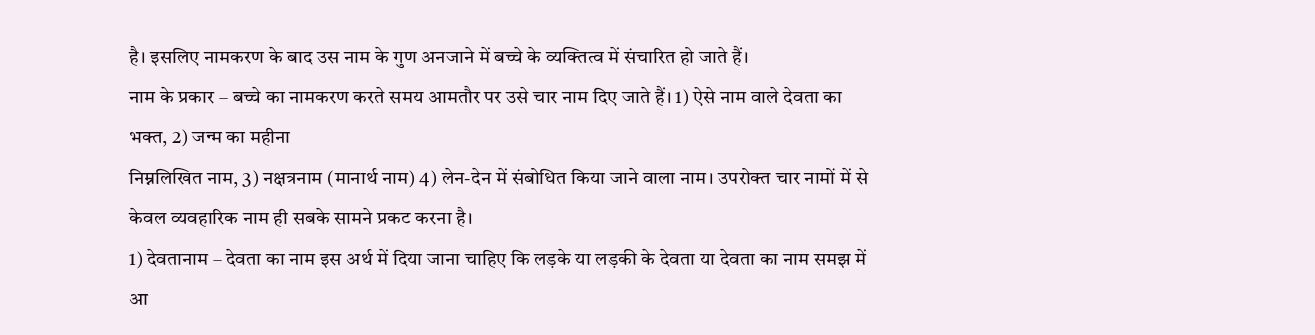है। इसलिए नामकरण के बाद उस नाम के गुण अनजाने में बच्चे के व्यक्तित्व में संचारित हो जाते हैं।
नाम के प्रकार – बच्चे का नामकरण करते समय आमतौर पर उसे चार नाम दिए जाते हैं। 1) ऐसे नाम वाले देवता का भक्त, 2) जन्म का महीना
निम्नलिखित नाम, 3) नक्षत्रनाम (मानार्थ नाम) 4) लेन-देन में संबोधित किया जाने वाला नाम। उपरोक्त चार नामों में से केवल व्यवहारिक नाम ही सबके सामने प्रकट करना है।
1) देवतानाम – देवता का नाम इस अर्थ में दिया जाना चाहिए कि लड़के या लड़की के देवता या देवता का नाम समझ में आ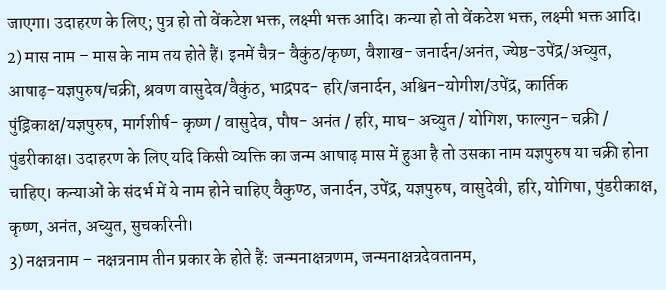जाएगा। उदाहरण के लिए; पुत्र हो तो वेंकटेश भक्त, लक्ष्मी भक्त आदि। कन्या हो तो वेंकटेश भक्त, लक्ष्मी भक्त आदि।
2) मास नाम – मास के नाम तय होते हैं। इनमें चैत्र- वैकुंठ/कृष्ण, वैशाख- जनार्दन/अनंत, ज्येष्ठ-उपेंद्र/अच्युत, आषाढ़-यज्ञपुरुष/चक्री, श्रवण वासुदेव/वैकुंठ, भाद्रपद- हरि/जनार्दन, अश्विन-योगीश/उपेंद्र, कार्तिक पुंड्रिकाक्ष/यज्ञपुरुष, मार्गशीर्ष- कृष्ण / वासुदेव, पौष- अनंत / हरि, माघ- अच्युत / योगिश, फाल्गुन- चक्री / पुंडरीकाक्ष। उदाहरण के लिए यदि किसी व्यक्ति का जन्म आषाढ़ मास में हुआ है तो उसका नाम यज्ञपुरुष या चक्री होना चाहिए। कन्याओं के संदर्भ में ये नाम होने चाहिए वैकुण्ठ, जनार्दन, उपेंद्र, यज्ञपुरुष, वासुदेवी, हरि, योगिषा, पुंडरीकाक्ष, कृष्ण, अनंत, अच्युत, सुचकरिनी।
3) नक्षत्रनाम – नक्षत्रनाम तीन प्रकार के होते हैं: जन्मनाक्षत्रणम, जन्मनाक्षत्रदेवतानम,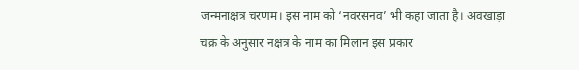जन्मनाक्षत्र चरणम। इस नाम को ‘नवरसनव’ भी कहा जाता है। अवखाड़ा चक्र के अनुसार नक्षत्र के नाम का मिलान इस प्रकार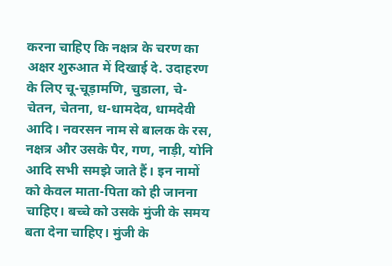करना चाहिए कि नक्षत्र के चरण का अक्षर शुरुआत में दिखाई दे. उदाहरण के लिए चू-चूड़ामणि, चुडाला, चे-चेतन, चेतना, ध-धामदेव, धामदेवी आदि। नवरसन नाम से बालक के रस, नक्षत्र और उसके पैर, गण, नाड़ी, योनि आदि सभी समझे जाते हैं। इन नामों को केवल माता-पिता को ही जानना चाहिए। बच्चे को उसके मुंजी के समय बता देना चाहिए। मुंजी के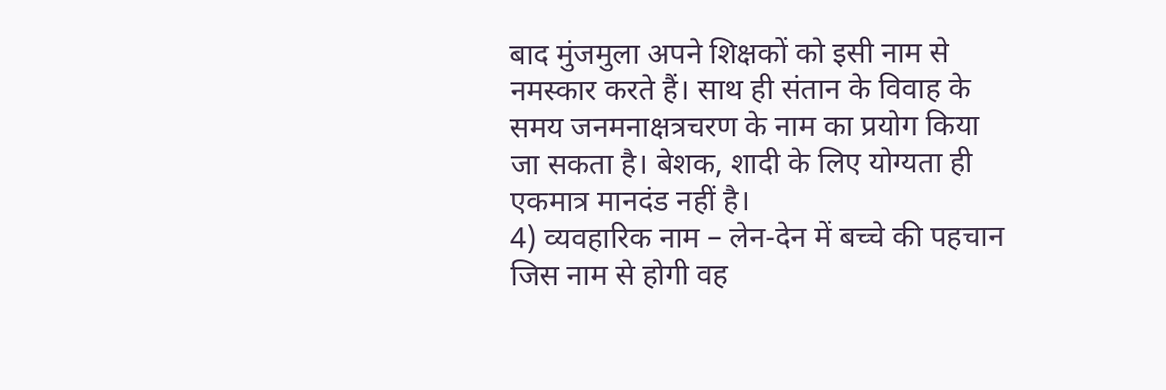बाद मुंजमुला अपने शिक्षकों को इसी नाम से नमस्कार करते हैं। साथ ही संतान के विवाह के समय जनमनाक्षत्रचरण के नाम का प्रयोग किया जा सकता है। बेशक, शादी के लिए योग्यता ही एकमात्र मानदंड नहीं है।
4) व्यवहारिक नाम – लेन-देन में बच्चे की पहचान जिस नाम से होगी वह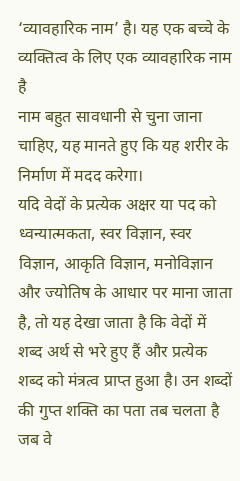‘व्यावहारिक नाम’ है। यह एक बच्चे के व्यक्तित्व के लिए एक व्यावहारिक नाम है
नाम बहुत सावधानी से चुना जाना चाहिए, यह मानते हुए कि यह शरीर के निर्माण में मदद करेगा।
यदि वेदों के प्रत्येक अक्षर या पद को ध्वन्यात्मकता, स्वर विज्ञान, स्वर विज्ञान, आकृति विज्ञान, मनोविज्ञान और ज्योतिष के आधार पर माना जाता है, तो यह देखा जाता है कि वेदों में शब्द अर्थ से भरे हुए हैं और प्रत्येक शब्द को मंत्रत्व प्राप्त हुआ है। उन शब्दों की गुप्त शक्ति का पता तब चलता है जब वे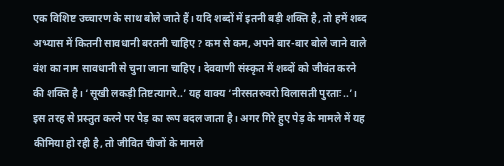एक विशिष्ट उच्चारण के साथ बोले जाते हैं। यदि शब्दों में इतनी बड़ी शक्ति है, तो हमें शब्द अभ्यास में कितनी सावधानी बरतनी चाहिए? कम से कम, अपने बार-बार बोले जाने वाले वंश का नाम सावधानी से चुना जाना चाहिए। देववाणी संस्कृत में शब्दों को जीवंत करने की शक्ति है। ‘सूखी लकड़ी तिष्टत्यागरे..’ यह वाक्य ‘नीरसतरुवरो विलासती पुरताः..’। इस तरह से प्रस्तुत करने पर पेड़ का रूप बदल जाता है। अगर गिरे हुए पेड़ के मामले में यह कीमिया हो रही है, तो जीवित चीजों के मामले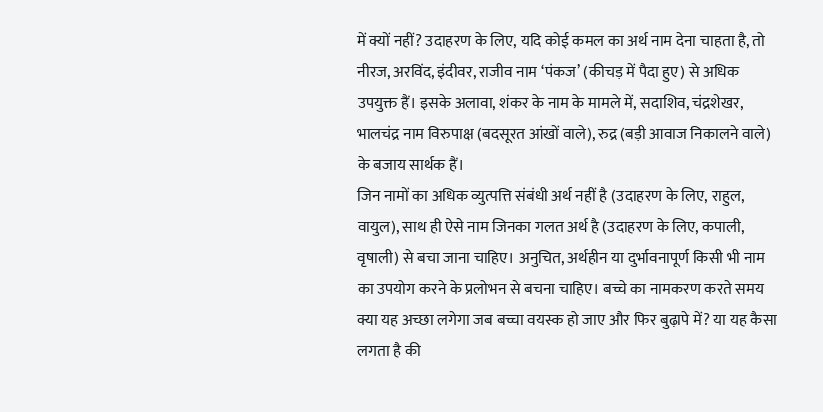में क्यों नहीं? उदाहरण के लिए, यदि कोई कमल का अर्थ नाम देना चाहता है, तो नीरज, अरविंद, इंदीवर, राजीव नाम ‘पंकज’ (कीचड़ में पैदा हुए) से अधिक उपयुक्त हैं। इसके अलावा, शंकर के नाम के मामले में, सदाशिव, चंद्रशेखर, भालचंद्र नाम विरुपाक्ष (बदसूरत आंखों वाले), रुद्र (बड़ी आवाज निकालने वाले) के बजाय सार्थक हैं।
जिन नामों का अधिक व्युत्पत्ति संबंधी अर्थ नहीं है (उदाहरण के लिए, राहुल, वायुल), साथ ही ऐसे नाम जिनका गलत अर्थ है (उदाहरण के लिए, कपाली, वृषाली) से बचा जाना चाहिए। अनुचित, अर्थहीन या दुर्भावनापूर्ण किसी भी नाम का उपयोग करने के प्रलोभन से बचना चाहिए। बच्चे का नामकरण करते समय क्या यह अच्छा लगेगा जब बच्चा वयस्क हो जाए और फिर बुढ़ापे में? या यह कैसा लगता है की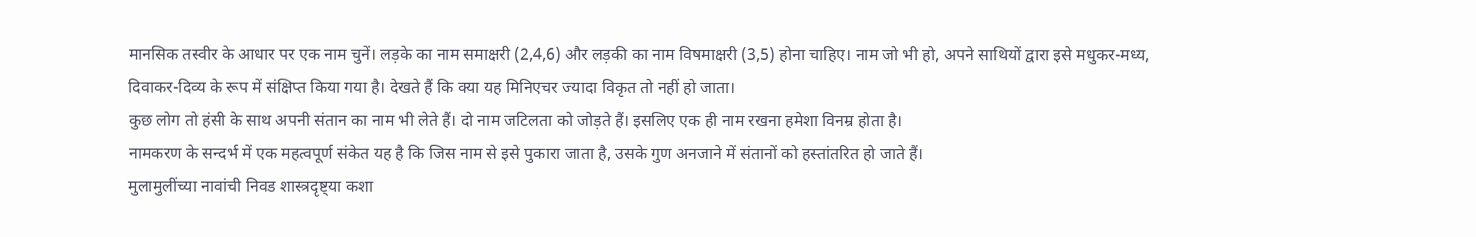मानसिक तस्वीर के आधार पर एक नाम चुनें। लड़के का नाम समाक्षरी (2,4,6) और लड़की का नाम विषमाक्षरी (3,5) होना चाहिए। नाम जो भी हो, अपने साथियों द्वारा इसे मधुकर-मध्य, दिवाकर-दिव्य के रूप में संक्षिप्त किया गया है। देखते हैं कि क्या यह मिनिएचर ज्यादा विकृत तो नहीं हो जाता।
कुछ लोग तो हंसी के साथ अपनी संतान का नाम भी लेते हैं। दो नाम जटिलता को जोड़ते हैं। इसलिए एक ही नाम रखना हमेशा विनम्र होता है।
नामकरण के सन्दर्भ में एक महत्वपूर्ण संकेत यह है कि जिस नाम से इसे पुकारा जाता है, उसके गुण अनजाने में संतानों को हस्तांतरित हो जाते हैं।
मुलामुलींच्या नावांची निवड शास्त्रदृष्ट्या कशा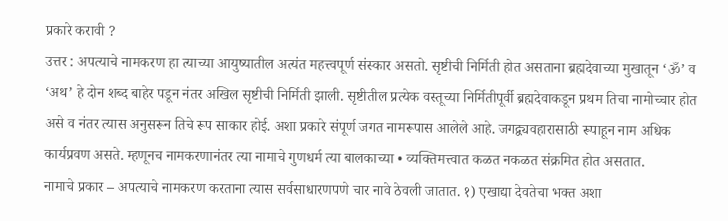प्रकारे करावी ?
उत्तर : अपत्याचे नामकरण हा त्याच्या आयुष्यातील अत्यंत महत्त्वपूर्ण संस्कार असतो. सृष्टीची निर्मिती होत असताना ब्रह्मदेवाच्या मुखातून ‘ॐ’ व ‘अथ’ हे दोन शब्द बाहेर पडून नंतर अखिल सृष्टीची निर्मिती झाली. सृष्टीतील प्रत्येक वस्तूच्या निर्मितीपूर्वी ब्रह्मदेवाकडून प्रथम तिचा नामोच्चार होत असे व नंतर त्यास अनुसरून तिचे रूप साकार होई. अशा प्रकारे संपूर्ण जगत नामरूपास आलेले आहे. जगद्व्यवहारासाठी रूपाहून नाम अधिक कार्यप्रवण असते. म्हणूनच नामकरणानंतर त्या नामाचे गुणधर्म त्या बालकाच्या • व्यक्तिमत्त्वात कळत नकळत संक्रमित होत असतात.
नामाचे प्रकार – अपत्याचे नामकरण करताना त्यास सर्वसाधारणपणे चार नावे ठेवली जातात. १) एखाद्या देवतेचा भक्त अशा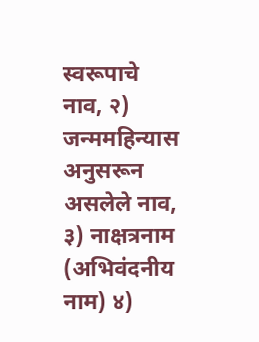स्वरूपाचे नाव, २) जन्ममहिन्यास
अनुसरून असलेले नाव, ३) नाक्षत्रनाम (अभिवंदनीय नाम) ४)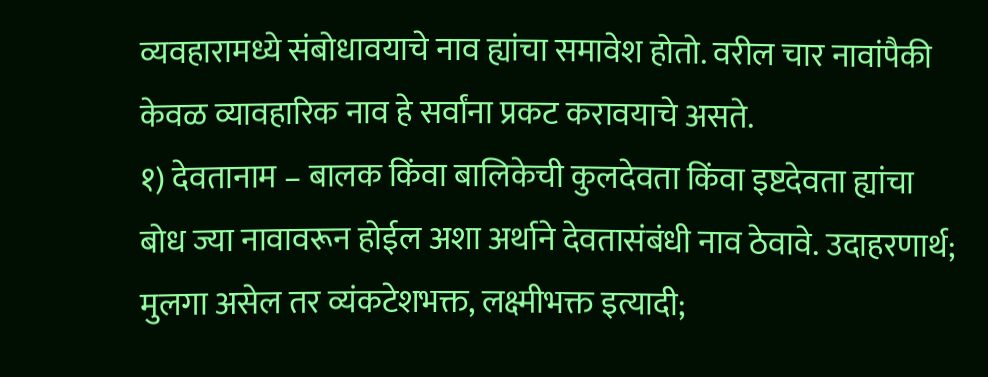व्यवहारामध्ये संबोधावयाचे नाव ह्यांचा समावेश होतो. वरील चार नावांपैकी केवळ व्यावहारिक नाव हे सर्वांना प्रकट करावयाचे असते.
१) देवतानाम – बालक किंवा बालिकेची कुलदेवता किंवा इष्टदेवता ह्यांचा बोध ज्या नावावरून होईल अशा अर्थाने देवतासंबंधी नाव ठेवावे. उदाहरणार्थ; मुलगा असेल तर व्यंकटेशभक्त, लक्ष्मीभक्त इत्यादी;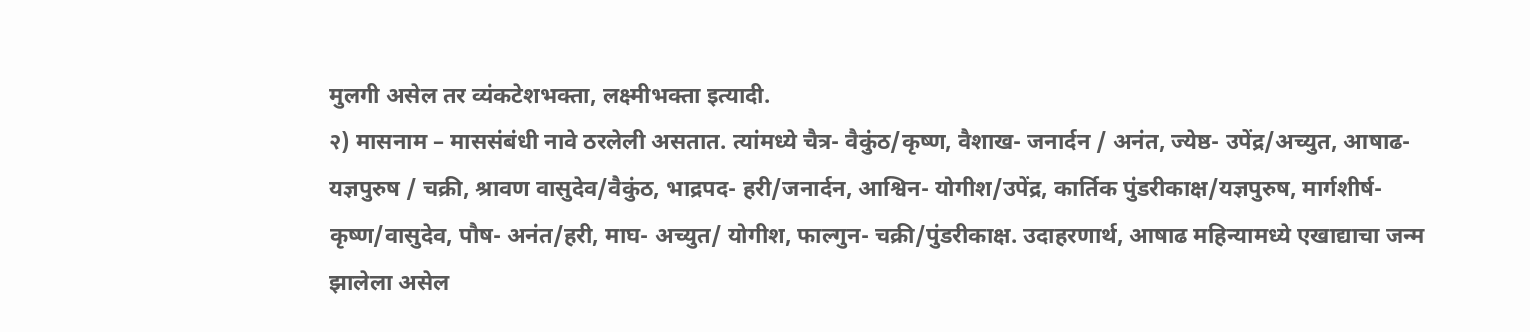मुलगी असेल तर व्यंकटेशभक्ता, लक्ष्मीभक्ता इत्यादी.
२) मासनाम – माससंबंधी नावे ठरलेली असतात. त्यांमध्ये चैत्र- वैकुंठ/कृष्ण, वैशाख- जनार्दन / अनंत, ज्येष्ठ- उपेंद्र/अच्युत, आषाढ- यज्ञपुरुष / चक्री, श्रावण वासुदेव/वैकुंठ, भाद्रपद- हरी/जनार्दन, आश्विन- योगीश/उपेंद्र, कार्तिक पुंडरीकाक्ष/यज्ञपुरुष, मार्गशीर्ष- कृष्ण/वासुदेव, पौष- अनंत/हरी, माघ- अच्युत/ योगीश, फाल्गुन- चक्री/पुंडरीकाक्ष. उदाहरणार्थ, आषाढ महिन्यामध्ये एखाद्याचा जन्म झालेला असेल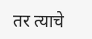तर त्याचे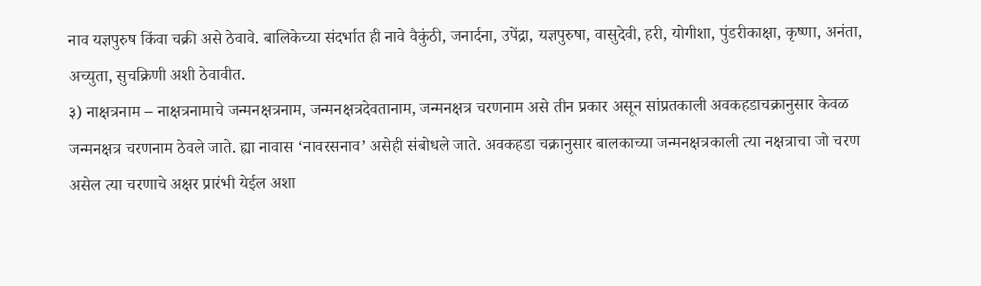नाव यज्ञपुरुष किंवा चक्री असे ठेवावे. बालिकेच्या संदर्भात ही नावे वैकुंठी, जनार्दना, उपेंद्रा, यज्ञपुरुषा, वासुदेवी, हरी, योगीशा, पुंडरीकाक्षा, कृष्णा, अनंता, अच्युता, सुचक्रिणी अशी ठेवावीत.
३) नाक्षत्रनाम – नाक्षत्रनामाचे जन्मनक्षत्रनाम, जन्मनक्षत्रदेवतानाम, जन्मनक्षत्र चरणनाम असे तीन प्रकार असून सांप्रतकाली अवकहडाचक्रानुसार केवळ जन्मनक्षत्र चरणनाम ठेवले जाते. ह्या नावास ‘नावरसनाव’ असेही संबोधले जाते. अवकहडा चक्रानुसार बालकाच्या जन्मनक्षत्रकाली त्या नक्षत्राचा जो चरण असेल त्या चरणाचे अक्षर प्रारंभी येईल अशा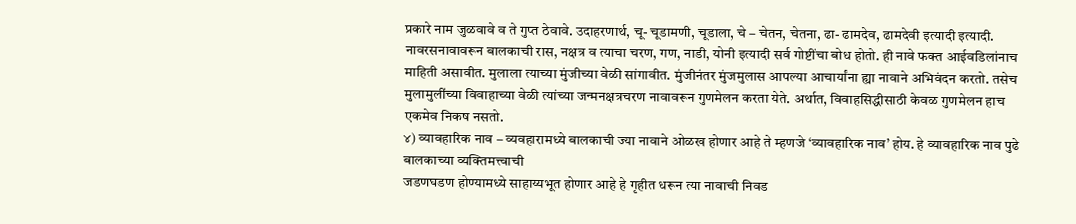प्रकारे नाम जुळवावे व ते गुप्त ठेवावे. उदाहरणार्थ, चू- चूडामणी, चूडाला, चे – चेतन, चेतना, ढा- ढामदेव, ढामदेवी इत्यादी इत्यादी. नावरसनावावरून बालकाची रास, नक्षत्र व त्याचा चरण, गण, नाडी, योनी इत्यादी सर्व गोष्टींचा बोध होतो. ही नावे फक्त आईवडिलांनाच माहिती असावीत. मुलाला त्याच्या मुंजीच्या वेळी सांगावीत. मुंजीनंतर मुंजमुलास आपल्या आचार्यांना ह्या नावाने अभिवंदन करतो. तसेच मुलामुलींच्या विवाहाच्या वेळी त्यांच्या जन्मनक्षत्रचरण नावावरून गुणमेलन करता येते. अर्थात, विवाहसिद्धीसाठी केवळ गुणमेलन हाच एकमेव निकष नसतो.
४) व्यावहारिक नाव – व्यवहारामध्ये बालकाची ज्या नावाने ओळख होणार आहे ते म्हणजे ‘व्यावहारिक नाव’ होय. हे व्यावहारिक नाव पुढे बालकाच्या व्यक्तिमत्त्वाची
जडणघडण होण्यामध्ये साहाय्यभूत होणार आहे हे गृहीत धरून त्या नावाची निवड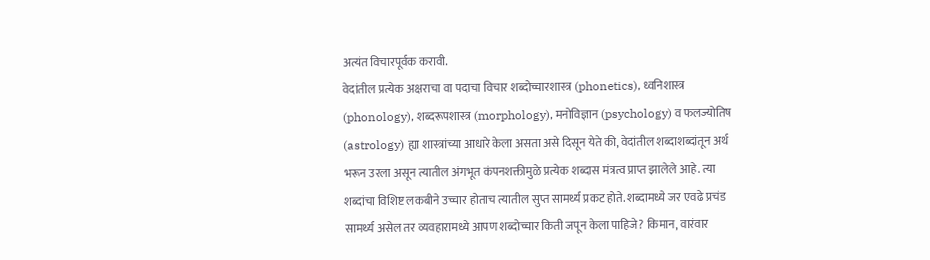अत्यंत विचारपूर्वक करावी.
वेदांतील प्रत्येक अक्षराचा वा पदाचा विचार शब्दोच्चारशास्त्र (phonetics), ध्वनिशास्त्र (phonology), शब्दरूपशास्त्र (morphology), मनोविज्ञान (psychology) व फलज्योतिष (astrology) ह्या शास्त्रांच्या आधारे केला असता असे दिसून येते की, वेदांतील शब्दाशब्दांतून अर्थ भरून उरला असून त्यातील अंगभूत कंपनशक्तीमुळे प्रत्येक शब्दास मंत्रत्व प्राप्त झालेले आहे. त्या शब्दांचा विशिष्ट लकबीने उच्चार होताच त्यातील सुप्त सामर्थ्य प्रकट होते. शब्दामध्ये जर एवढे प्रचंड सामर्थ्य असेल तर व्यवहारामध्ये आपण शब्दोच्चार किती जपून केला पाहिजे? किमान, वारंवार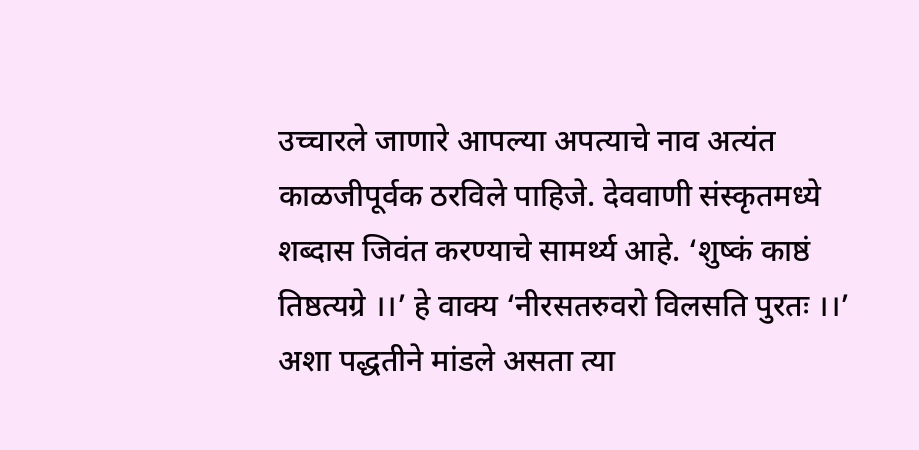उच्चारले जाणारे आपल्या अपत्याचे नाव अत्यंत काळजीपूर्वक ठरविले पाहिजे. देववाणी संस्कृतमध्ये शब्दास जिवंत करण्याचे सामर्थ्य आहे. ‘शुष्कं काष्ठं तिष्ठत्यग्रे ।।’ हे वाक्य ‘नीरसतरुवरो विलसति पुरतः ।।’ अशा पद्धतीने मांडले असता त्या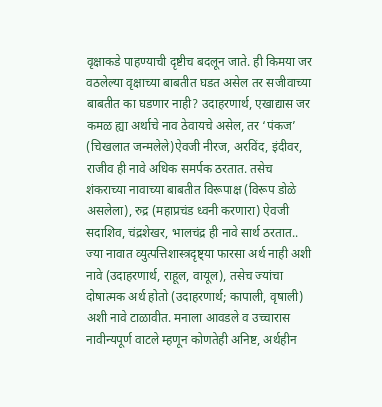वृक्षाकडे पाहण्याची दृष्टीच बदलून जाते. ही किमया जर वठलेल्या वृक्षाच्या बाबतीत घडत असेल तर सजीवाच्या बाबतीत का घडणार नाही? उदाहरणार्थ, एखाद्यास जर कमळ ह्या अर्थाचे नाव ठेवायचे असेल, तर ‘पंकज’ (चिखलात जन्मलेले)ऐवजी नीरज, अरविंद, इंदीवर, राजीव ही नावे अधिक समर्पक ठरतात. तसेच शंकराच्या नावाच्या बाबतीत विरूपाक्ष (विरूप डोळे असलेला), रुद्र (महाप्रचंड ध्वनी करणारा) ऐवजी सदाशिव, चंद्रशेखर, भालचंद्र ही नावे सार्थ ठरतात..
ज्या नावात व्युत्पत्तिशास्त्रदृष्ट्या फारसा अर्थ नाही अशी नावे (उदाहरणार्थ, राहूल, वायूल), तसेच ज्यांचा दोषात्मक अर्थ होतो (उदाहरणार्थ; कापाली, वृषाली) अशी नावे टाळावीत. मनाला आवडले व उच्चारास नावीन्यपूर्ण वाटले म्हणून कोणतेही अनिष्ट, अर्थहीन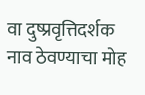वा दुष्प्रवृत्तिदर्शक नाव ठेवण्याचा मोह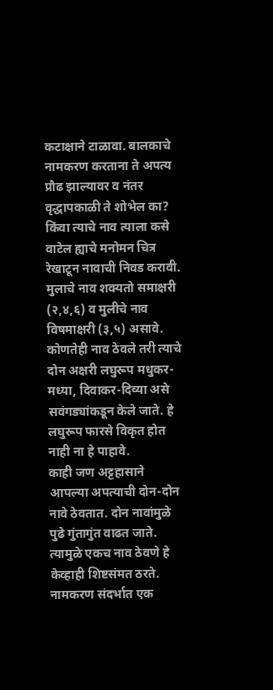कटाक्षाने टाळावा. बालकाचे नामकरण करताना ते अपत्य प्रौढ झाल्यावर व नंतर वृद्धापकाळी ते शोभेल का? किंवा त्याचे नाव त्याला कसे वाटेल ह्याचे मनोमन चित्र रेखाटून नावाची निवड करावी. मुलाचे नाव शक्यतो समाक्षरी (२,४,६) व मुलीचे नाव विषमाक्षरी (३,५) असावे. कोणतेही नाव ठेवले तरी त्याचे दोन अक्षरी लघुरूप मधुकर-मध्या, दिवाकर-दिव्या असे सवंगड्यांकडून केले जाते. हे लघुरूप फारसे विकृत होत नाही ना हे पाहावे.
काही जण अट्टहासाने आपल्या अपत्याची दोन-दोन नावे ठेवतात. दोन नावांमुळे पुढे गुंतागुंत वाढत जाते. त्यामुळे एकच नाव ठेवणे हे केव्हाही शिष्टसंमत ठरते.
नामकरण संदर्भात एक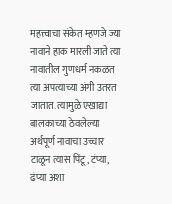महत्त्वाचा संकेत म्हणजे ज्या नावाने हाक मारली जाते त्या नावातील गुणधर्म नकळत त्या अपत्याच्या अंगी उतरत जातात. त्यामुळे एखाद्या बालकाच्या ठेवलेल्या अर्थपूर्ण नावाचा उच्चार टाळून त्यास पिंटू, टंप्या, ढंप्या अशा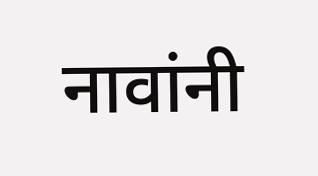नावांनी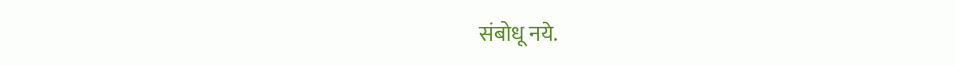संबोधू नये.